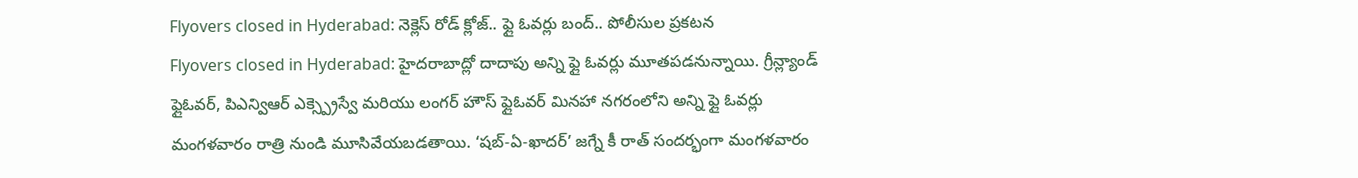Flyovers closed in Hyderabad: నెక్లెస్ రోడ్ క్లోజ్.. ఫ్లై ఓవర్లు బంద్.. పోలీసుల ప్రకటన
Flyovers closed in Hyderabad: హైదరాబాద్లో దాదాపు అన్ని ఫ్లై ఓవర్లు మూతపడనున్నాయి. గ్రీన్ల్యాండ్ ఫ్లైఓవర్, పిఎన్విఆర్ ఎక్స్ప్రెస్వే మరియు లంగర్ హౌస్ ఫ్లైఓవర్ మినహా నగరంలోని అన్ని ఫ్లై ఓవర్లు మంగళవారం రాత్రి నుండి మూసివేయబడతాయి. ‘షబ్-ఏ-ఖాదర్’ జగ్నే కీ రాత్ సందర్భంగా మంగళవారం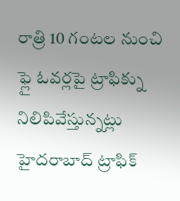రాత్రి 10 గంటల నుంచి ఫ్లై ఓవర్లపై ట్రాఫిక్ను నిలిపివేస్తున్నట్లు హైదరాబాద్ ట్రాఫిక్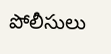పోలీసులు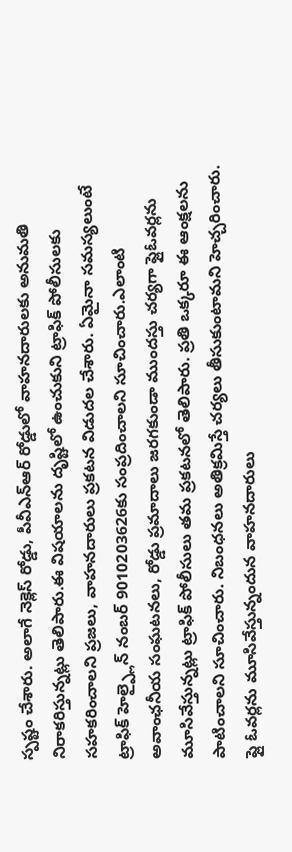స్పష్టం చేశారు. అలాగే నెక్లెస్ రోడ్డు, పీవీఎన్ఆర్ రోడ్డులో వాహనదారులకు అనుమతి నిరాకరిస్తున్నట్లు తెలిపారు.ఈ విషయాలను దృష్టిలో ఉంచుకుని ట్రాఫిక్ పోలీసులకు సహకరించాలని ప్రజలు, వాహనదారులు ప్రకటన విడుదల చేశారు. ఏమైనా సమస్యలుంటే ట్రాఫిక్ హెల్ప్లైన్ నంబర్ 9010203626కు సంప్రదించాలని సూచించారు.ఎలాంటి అవాంఛనీయ సంఘటనలు, రోడ్డు ప్రమాదాలు జరగకుండా ముందస్తు చర్యగా ఫ్లైఓవర్లను మూసివేస్తున్నట్లు ట్రాఫిక్ పోలీసులు తమ ప్రకటనలో తెలిపారు. ప్రతి ఒక్కరూ ఈ ఆంక్షలను పాటించాలని సూచించారు. నిబంధనలు అతిక్రమిస్తే చర్యలు తీసుకుంటామని హెచ్చరించారు. ఫ్లై ఓవర్లను మూసివేస్తున్నందున వాహనదారులు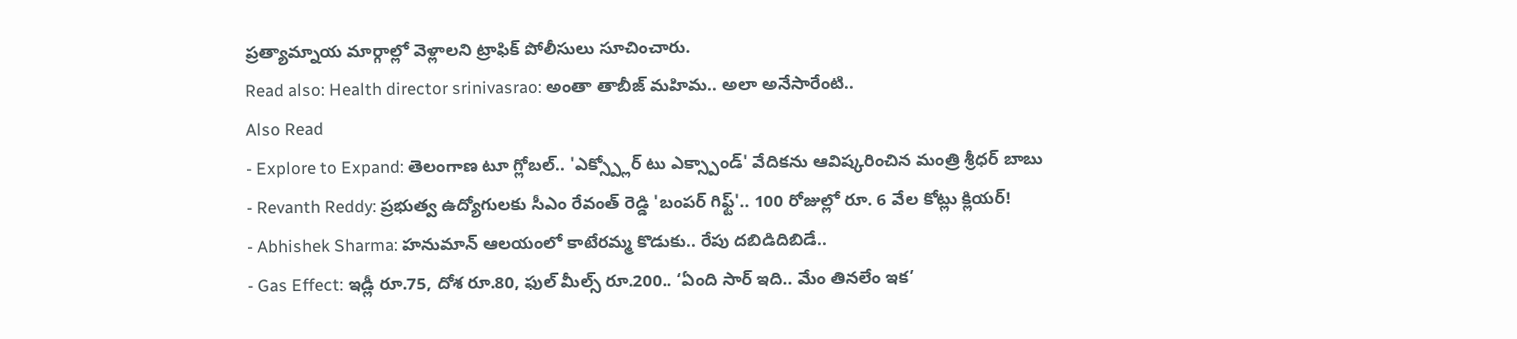ప్రత్యామ్నాయ మార్గాల్లో వెళ్లాలని ట్రాఫిక్ పోలీసులు సూచించారు.
Read also: Health director srinivasrao: అంతా తాబీజ్ మహిమ.. అలా అనేసారేంటి..
Also Read
- Explore to Expand: తెలంగాణ టూ గ్లోబల్.. 'ఎక్స్ప్లోర్ టు ఎక్స్పాండ్' వేదికను ఆవిష్కరించిన మంత్రి శ్రీధర్ బాబు
- Revanth Reddy: ప్రభుత్వ ఉద్యోగులకు సీఎం రేవంత్ రెడ్డి 'బంపర్ గిఫ్ట్'.. 100 రోజుల్లో రూ. 6 వేల కోట్లు క్లియర్!
- Abhishek Sharma: హనుమాన్ ఆలయంలో కాటేరమ్మ కొడుకు.. రేపు దబిడిదిబిడే..
- Gas Effect: ఇడ్లీ రూ.75, దోశ రూ.80, ఫుల్ మీల్స్ రూ.200.. ‘ఏంది సార్ ఇది.. మేం తినలేం ఇక’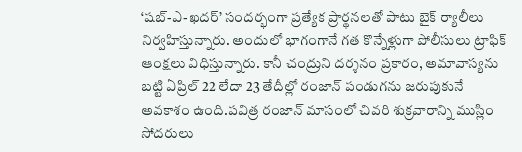‘షబ్-ఎ-ఖదర్’ సందర్భంగా ప్రత్యేక ప్రార్థనలతో పాటు బైక్ ర్యాలీలు నిర్వహిస్తున్నారు. అందులో భాగంగానే గత కొన్నేళ్లుగా పోలీసులు ట్రాఫిక్ ఆంక్షలు విధిస్తున్నారు. కానీ చంద్రుని దర్శనం ప్రకారం, అమావాస్యను బట్టి ఏప్రిల్ 22 లేదా 23 తేదీల్లో రంజాన్ పండుగను జరుపుకునే అవకాశం ఉంది.పవిత్ర రంజాన్ మాసంలో చివరి శుక్రవారాన్ని ముస్లిం సోదరులు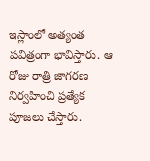ఇస్లాంలో అత్యంత పవిత్రంగా భావిస్తారు. ఆ రోజు రాత్రి జాగరణ నిర్వహించి ప్రత్యేక పూజలు చేస్తారు.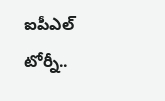ఐపీఎల్ టోర్నీ..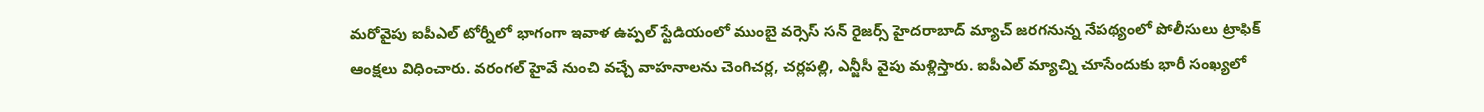మరోవైపు ఐపీఎల్ టోర్నీలో భాగంగా ఇవాళ ఉప్పల్ స్టేడియంలో ముంబై వర్సెస్ సన్ రైజర్స్ హైదరాబాద్ మ్యాచ్ జరగనున్న నేపథ్యంలో పోలీసులు ట్రాఫిక్ ఆంక్షలు విధించారు. వరంగల్ హైవే నుంచి వచ్చే వాహనాలను చెంగిచర్ల, చర్లపల్లి, ఎన్జీసీ వైపు మళ్లిస్తారు. ఐపీఎల్ మ్యాచ్ని చూసేందుకు భారీ సంఖ్యలో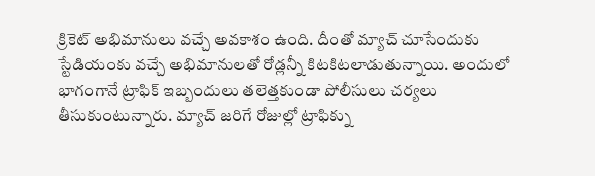క్రికెట్ అభిమానులు వచ్చే అవకాశం ఉంది. దీంతో మ్యాచ్ చూసేందుకు స్టేడియంకు వచ్చే అభిమానులతో రోడ్లన్నీ కిటకిటలాడుతున్నాయి. అందులో భాగంగానే ట్రాఫిక్ ఇబ్బందులు తలెత్తకుండా పోలీసులు చర్యలు తీసుకుంటున్నారు. మ్యాచ్ జరిగే రోజుల్లో ట్రాఫిక్ను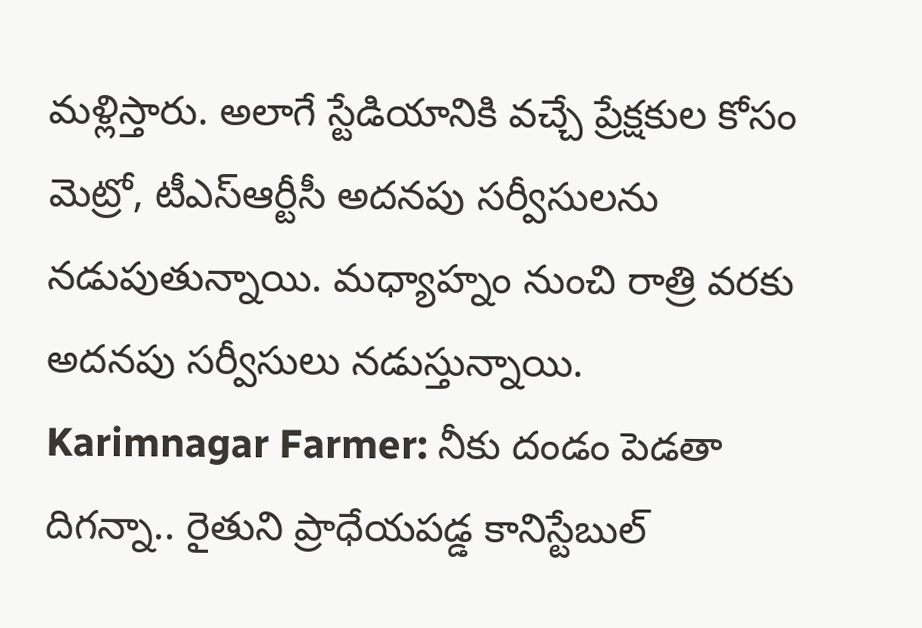మళ్లిస్తారు. అలాగే స్టేడియానికి వచ్చే ప్రేక్షకుల కోసం మెట్రో, టీఎస్ఆర్టీసీ అదనపు సర్వీసులను నడుపుతున్నాయి. మధ్యాహ్నం నుంచి రాత్రి వరకు అదనపు సర్వీసులు నడుస్తున్నాయి.
Karimnagar Farmer: నీకు దండం పెడతా దిగన్నా.. రైతుని ప్రాధేయపడ్డ కానిస్టేబుల్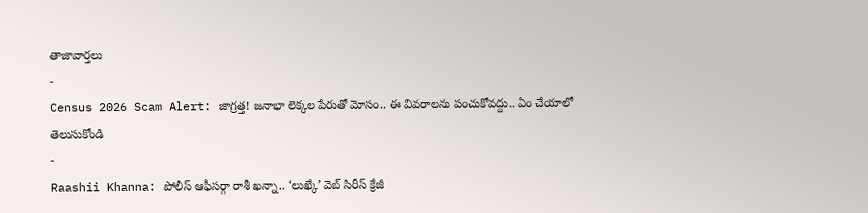తాజావార్తలు
-
Census 2026 Scam Alert: జాగ్రత్త! జనాభా లెక్కల పేరుతో మోసం.. ఈ వివరాలను పంచుకోవద్దు.. ఏం చేయాలో తెలుసుకోండి
-
Raashii Khanna: పోలీస్ ఆఫీసర్గా రాశీ ఖన్నా.. ‘లుఖ్కే’ వెబ్ సిరీస్ క్రేజీ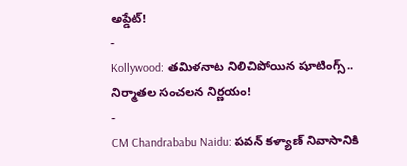అప్డేట్!
-
Kollywood: తమిళనాట నిలిచిపోయిన షూటింగ్స్.. నిర్మాతల సంచలన నిర్ణయం!
-
CM Chandrababu Naidu: పవన్ కళ్యాణ్ నివాసానికి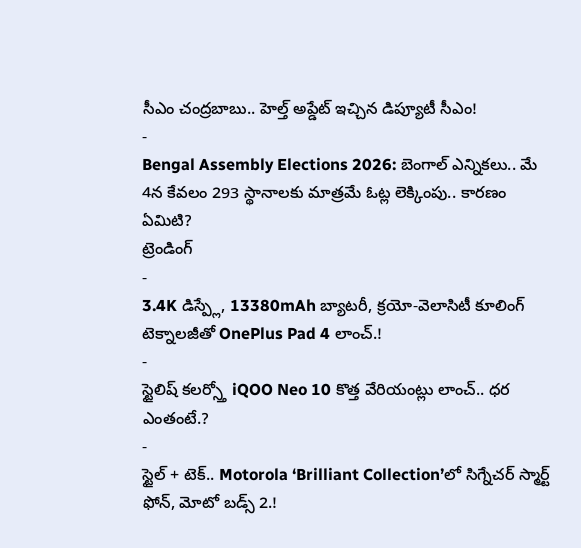సీఎం చంద్రబాబు.. హెల్త్ అప్డేట్ ఇచ్చిన డిప్యూటీ సీఎం!
-
Bengal Assembly Elections 2026: బెంగాల్ ఎన్నికలు.. మే 4న కేవలం 293 స్థానాలకు మాత్రమే ఓట్ల లెక్కింపు.. కారణం ఏమిటి?
ట్రెండింగ్
-
3.4K డిస్ప్లే, 13380mAh బ్యాటరీ, క్రయో-వెలాసిటీ కూలింగ్ టెక్నాలజీతో OnePlus Pad 4 లాంచ్.!
-
స్టైలిష్ కలర్స్తో iQOO Neo 10 కొత్త వేరియంట్లు లాంచ్.. ధర ఎంతంటే.?
-
స్టైల్ + టెక్.. Motorola ‘Brilliant Collection’లో సిగ్నేచర్ స్మార్ట్ ఫోన్, మోటో బడ్స్ 2.!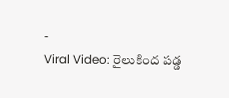-
Viral Video: రైలుకింద పడ్డ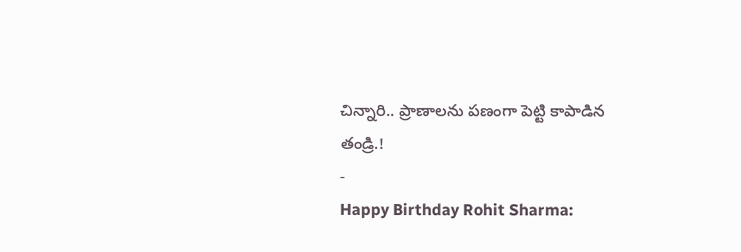చిన్నారి.. ప్రాణాలను పణంగా పెట్టి కాపాడిన తండ్రి.!
-
Happy Birthday Rohit Sharma: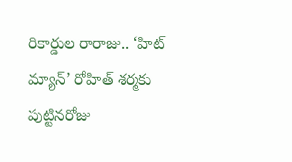రికార్డుల రారాజు.. ‘హిట్ మ్యాన్’ రోహిత్ శర్మకు పుట్టినరోజు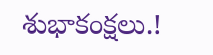శుభాకంక్షలు.!